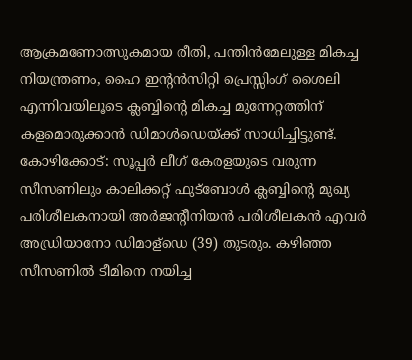ആക്രമണോത്സുകമായ രീതി, പന്തിൻമേലുള്ള മികച്ച നിയന്ത്രണം, ഹൈ ഇന്റൻസിറ്റി പ്രെസ്സിംഗ് ശൈലി എന്നിവയിലൂടെ ക്ലബ്ബിന്റെ മികച്ച മുന്നേറ്റത്തിന് കളമൊരുക്കാൻ ഡിമാൾഡെയ്ക്ക് സാധിച്ചിട്ടുണ്ട്.
കോഴിക്കോട്: സൂപ്പർ ലീഗ് കേരളയുടെ വരുന്ന സീസണിലും കാലിക്കറ്റ് ഫുട്ബോൾ ക്ലബ്ബിന്റെ മുഖ്യ പരിശീലകനായി അർജന്റീനിയൻ പരിശീലകൻ എവർ അഡ്രിയാനോ ഡിമാള്ഡെ (39) തുടരും. കഴിഞ്ഞ സീസണിൽ ടീമിനെ നയിച്ച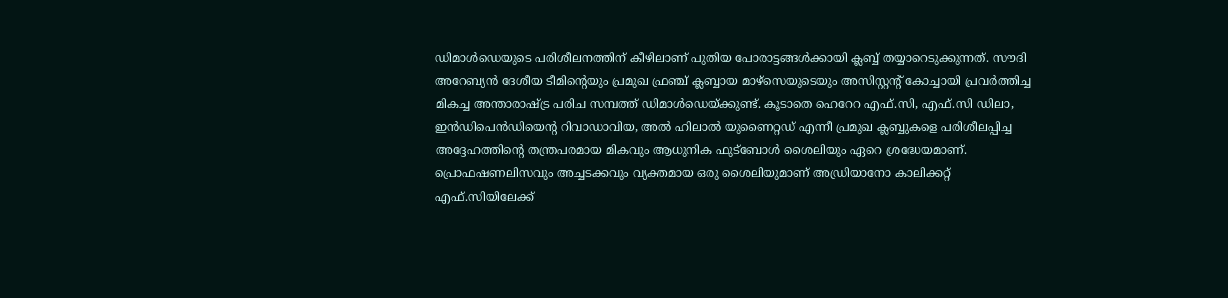ഡിമാൾഡെയുടെ പരിശീലനത്തിന് കീഴിലാണ് പുതിയ പോരാട്ടങ്ങൾക്കായി ക്ലബ്ബ് തയ്യാറെടുക്കുന്നത്. സൗദി അറേബ്യൻ ദേശീയ ടീമിന്റെയും പ്രമുഖ ഫ്രഞ്ച് ക്ലബ്ബായ മാഴ്സെയുടെയും അസിസ്റ്റന്റ് കോച്ചായി പ്രവർത്തിച്ച മികച്ച അന്താരാഷ്ട്ര പരിച സമ്പത്ത് ഡിമാൾഡെയ്ക്കുണ്ട്. കൂടാതെ ഹെറേറ എഫ്.സി, എഫ്.സി ഡിലാ, ഇൻഡിപെൻഡിയെന്റ റിവാഡാവിയ, അൽ ഹിലാൽ യുണൈറ്റഡ് എന്നീ പ്രമുഖ ക്ലബ്ബുകളെ പരിശീലപ്പിച്ച അദ്ദേഹത്തിന്റെ തന്ത്രപരമായ മികവും ആധുനിക ഫുട്ബോൾ ശൈലിയും ഏറെ ശ്രദ്ധേയമാണ്.
പ്രൊഫഷണലിസവും അച്ചടക്കവും വ്യക്തമായ ഒരു ശൈലിയുമാണ് അഡ്രിയാനോ കാലിക്കറ്റ് എഫ്.സിയിലേക്ക്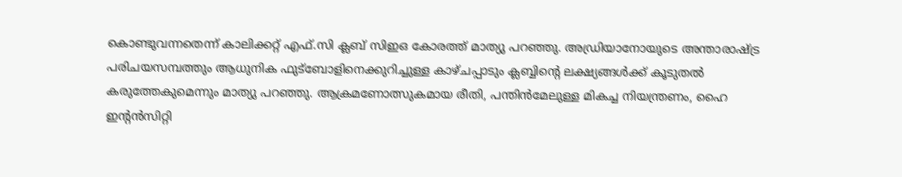കൊണ്ടുവന്നതെന്ന് കാലിക്കറ്റ് എഫ്.സി ക്ലബ് സിഇഒ കോരത്ത് മാത്യു പറഞ്ഞു. അഡ്രിയാനോയുടെ അന്താരാഷ്ട്ര പരിചയസമ്പത്തും ആധുനിക ഫുട്ബോളിനെക്കുറിച്ചുള്ള കാഴ്ചപ്പാടും ക്ലബ്ബിന്റെ ലക്ഷ്യങ്ങൾക്ക് കൂടുതൽ കരുത്തേകുമെന്നും മാത്യു പറഞ്ഞു. ആക്രമണോത്സുകമായ രീതി, പന്തിൻമേലുള്ള മികച്ച നിയന്ത്രണം, ഹൈ ഇന്റൻസിറ്റി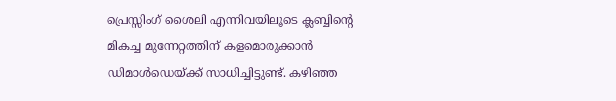പ്രെസ്സിംഗ് ശൈലി എന്നിവയിലൂടെ ക്ലബ്ബിന്റെ മികച്ച മുന്നേറ്റത്തിന് കളമൊരുക്കാൻ ഡിമാൾഡെയ്ക്ക് സാധിച്ചിട്ടുണ്ട്. കഴിഞ്ഞ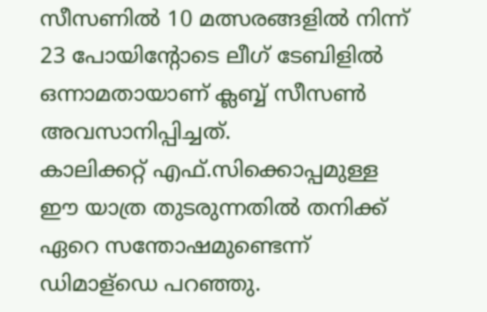സീസണിൽ 10 മത്സരങ്ങളിൽ നിന്ന് 23 പോയിന്റോടെ ലീഗ് ടേബിളിൽ ഒന്നാമതായാണ് ക്ലബ്ബ് സീസൺ അവസാനിപ്പിച്ചത്.
കാലിക്കറ്റ് എഫ്.സിക്കൊപ്പമുള്ള ഈ യാത്ര തുടരുന്നതിൽ തനിക്ക് ഏറെ സന്തോഷമുണ്ടെന്ന് ഡിമാള്ഡെ പറഞ്ഞു.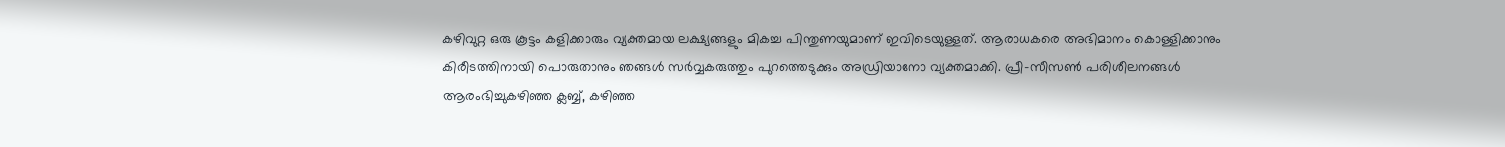കഴിവുറ്റ ഒരു കൂട്ടം കളിക്കാരും വ്യക്തമായ ലക്ഷ്യങ്ങളും മികച്ച പിന്തുണയുമാണ് ഇവിടെയുള്ളത്. ആരാധകരെ അഭിമാനം കൊള്ളിക്കാനും കിരീടത്തിനായി പൊരുതാനും ഞങ്ങൾ സർവ്വകരുത്തും പുറത്തെടുക്കും അഡ്രിയാനോ വ്യക്തമാക്കി. പ്രീ-സീസൺ പരിശീലനങ്ങൾ ആരംഭിച്ചുകഴിഞ്ഞ ക്ലബ്ബ്, കഴിഞ്ഞ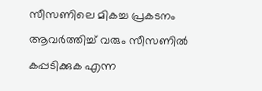സീസണിലെ മികച്ച പ്രകടനം ആവർത്തിച്ച് വരും സീസണിൽ കപ്പടിക്കുക എന്ന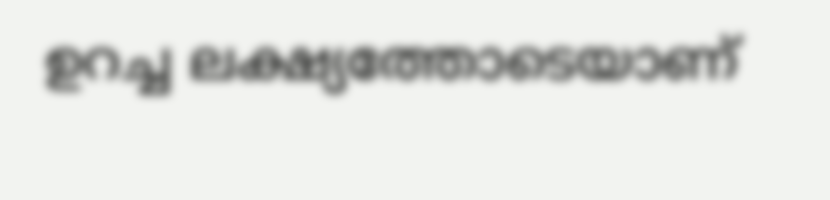ഉറച്ച ലക്ഷ്യത്തോടെയാണ്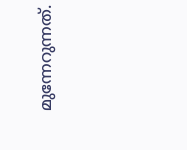മുന്നേറുന്നത്.